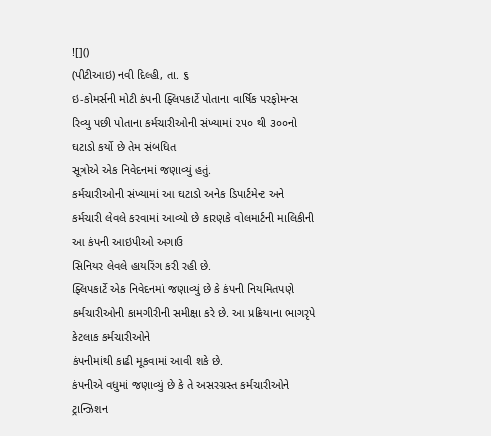![]()
(પીટીઆઇ) નવી દિલ્હી, તા. ૬
ઇ-કોમર્સની મોટી કંપની ફ્લિપકાર્ટે પોતાના વાર્ષિક પરફોમન્સ
રિવ્યુ પછી પોતાના કર્મચારીઓની સંખ્યામાં ૨૫૦ થી ૩૦૦નો ઘટાડો કર્યો છે તેમ સંબધિત
સૂત્રોએ એક નિવેદનમાં જણાવ્યું હતું.
કર્મચારીઓની સંખ્યામાં આ ઘટાડો અનેક ડિપાર્ટમેન્ટ અને
કર્મચારી લેવલે કરવામાં આવ્યો છે કારણકે વોલમાર્ટની માલિકીની આ કંપની આઇપીઓ અગાઉ
સિનિયર લેવલે હાયરિંગ કરી રહી છે.
ફ્લિપકાર્ટે એક નિવેદનમાં જણાવ્યું છે કે કંપની નિયમિતપણે
કર્મચારીઓની કામગીરીની સમીક્ષા કરે છે. આ પ્રક્રિયાના ભાગરૃપે કેટલાક કર્મચારીઓને
કંપનીમાંથી કાઢી મૂકવામાં આવી શકે છે.
કંપનીએ વધુમાં જણાવ્યું છે કે તે અસરગ્રસ્ત કર્મચારીઓને
ટ્રાન્ઝિશન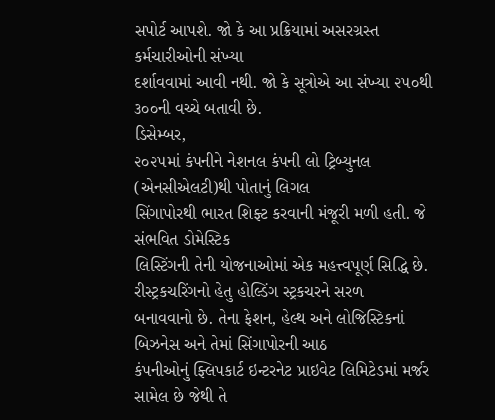સપોર્ટ આપશે. જો કે આ પ્રક્રિયામાં અસરગ્રસ્ત કર્મચારીઓની સંખ્યા
દર્શાવવામાં આવી નથી. જો કે સૂત્રોએ આ સંખ્યા ૨૫૦થી ૩૦૦ની વચ્ચે બતાવી છે.
ડિસેમ્બર,
૨૦૨૫માં કંપનીને નેશનલ કંપની લો ટ્રિબ્યુનલ (એનસીએલટી)થી પોતાનું લિગલ
સિંગાપોરથી ભારત શિફ્ટ કરવાની મંજૂરી મળી હતી. જે સંભવિત ડોમેસ્ટિક
લિસ્ટિંગની તેની યોજનાઓમાં એક મહત્ત્વપૂર્ણ સિદ્ધિ છે.
રીસ્ટ્રકચરિંગનો હેતુ હોલ્ડિંગ સ્ટ્રકચરને સરળ
બનાવવાનો છે. તેના ફેશન, હેલ્થ અને લોજિસ્ટિકનાં બિઝનેસ અને તેમાં સિંગાપોરની આઠ
કંપનીઓનું ફ્લિપકાર્ટ ઇન્ટરનેટ પ્રાઇવેટ લિમિટેડમાં મર્જર સામેલ છે જેથી તે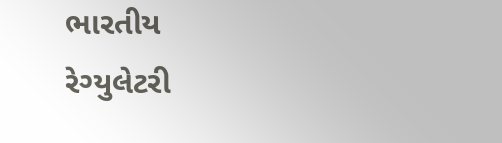ભારતીય
રેગ્યુલેટરી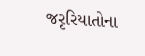જરૃરિયાતોના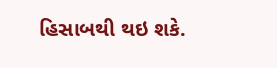હિસાબથી થઇ શકે.